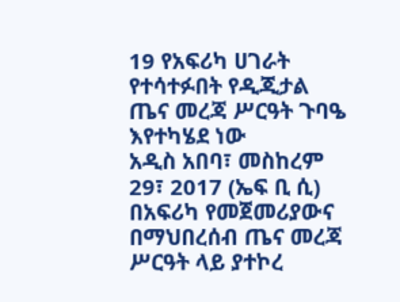19 የአፍሪካ ሀገራት የተሳተፉበት የዲጂታል ጤና መረጃ ሥርዓት ጉባዔ እየተካሄደ ነው
አዲስ አበባ፣ መስከረም 29፣ 2017 (ኤፍ ቢ ሲ) በአፍሪካ የመጀመሪያውና በማህበረሰብ ጤና መረጃ ሥርዓት ላይ ያተኮረ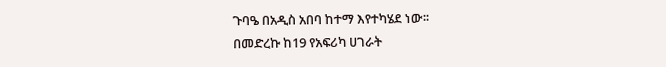ጉባዔ በአዲስ አበባ ከተማ እየተካሄደ ነው፡፡
በመድረኩ ከ19 የአፍሪካ ሀገራት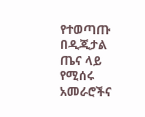የተወጣጡ በዲጂታል ጤና ላይ የሚሰሩ አመራሮችና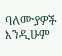ባለሙያዎች እንዲሁም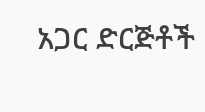አጋር ድርጅቶች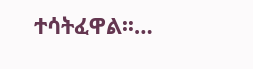ተሳትፈዋል፡፡…